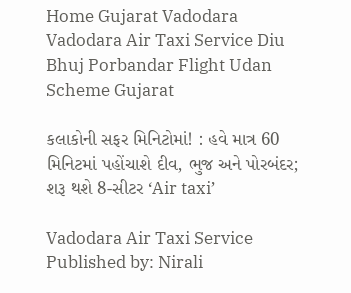Home Gujarat Vadodara Vadodara Air Taxi Service Diu Bhuj Porbandar Flight Udan Scheme Gujarat

કલાકોની સફર મિનિટોમાં! : હવે માત્ર 60 મિનિટમાં પહોંચાશે દીવ, ભુજ અને પોરબંદર; શરૂ થશે 8-સીટર ‘Air taxi’

Vadodara Air Taxi Service
Published by: Nirali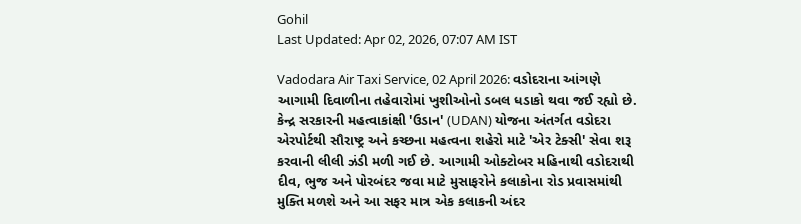Gohil
Last Updated: Apr 02, 2026, 07:07 AM IST

Vadodara Air Taxi Service, 02 April 2026: વડોદરાના આંગણે આગામી દિવાળીના તહેવારોમાં ખુશીઓનો ડબલ ધડાકો થવા જઈ રહ્યો છે. કેન્દ્ર સરકારની મહત્વાકાંક્ષી 'ઉડાન' (UDAN) યોજના અંતર્ગત વડોદરા એરપોર્ટથી સૌરાષ્ટ્ર અને કચ્છના મહત્વના શહેરો માટે 'એર ટેક્સી' સેવા શરૂ કરવાની લીલી ઝંડી મળી ગઈ છે. આગામી ઓક્ટોબર મહિનાથી વડોદરાથી દીવ, ભુજ અને પોરબંદર જવા માટે મુસાફરોને કલાકોના રોડ પ્રવાસમાંથી મુક્તિ મળશે અને આ સફર માત્ર એક કલાકની અંદર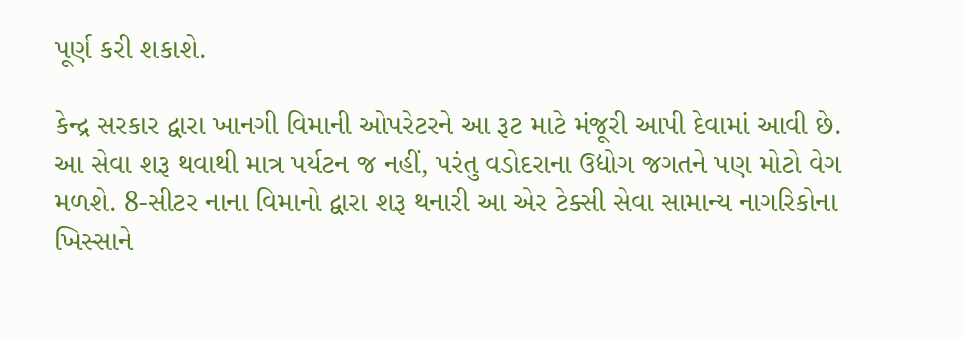પૂર્ણ કરી શકાશે.

કેન્દ્ર સરકાર દ્વારા ખાનગી વિમાની ઓપરેટરને આ રૂટ માટે મંજૂરી આપી દેવામાં આવી છે. આ સેવા શરૂ થવાથી માત્ર પર્યટન જ નહીં, પરંતુ વડોદરાના ઉદ્યોગ જગતને પણ મોટો વેગ મળશે. 8-સીટર નાના વિમાનો દ્વારા શરૂ થનારી આ એર ટેક્સી સેવા સામાન્ય નાગરિકોના ખિસ્સાને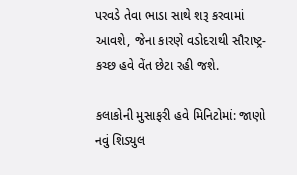પરવડે તેવા ભાડા સાથે શરૂ કરવામાં આવશે, જેના કારણે વડોદરાથી સૌરાષ્ટ્ર-કચ્છ હવે વેંત છેટા રહી જશે.

કલાકોની મુસાફરી હવે મિનિટોમાં: જાણો નવું શિડ્યુલ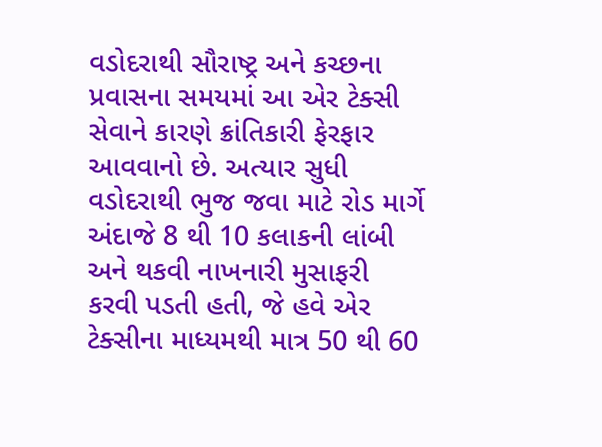વડોદરાથી સૌરાષ્ટ્ર અને કચ્છના પ્રવાસના સમયમાં આ એર ટેક્સી સેવાને કારણે ક્રાંતિકારી ફેરફાર આવવાનો છે. અત્યાર સુધી વડોદરાથી ભુજ જવા માટે રોડ માર્ગે અંદાજે 8 થી 10 કલાકની લાંબી અને થકવી નાખનારી મુસાફરી કરવી પડતી હતી, જે હવે એર ટેક્સીના માધ્યમથી માત્ર 50 થી 60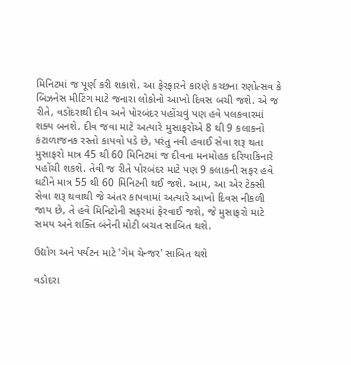મિનિટમાં જ પૂર્ણ કરી શકાશે. આ ફેરફારને કારણે કચ્છના રણોત્સવ કે બિઝનેસ મીટિંગ માટે જનારા લોકોનો આખો દિવસ બચી જશે. એ જ રીતે, વડોદરાથી દીવ અને પોરબંદર પહોંચવું પણ હવે પલકવારમાં શક્ય બનશે. દીવ જવા માટે અત્યારે મુસાફરોએ 8 થી 9 કલાકનો કંટાળાજનક રસ્તો કાપવો પડે છે, પરંતુ નવી હવાઈ સેવા શરૂ થતા મુસાફરો માત્ર 45 થી 60 મિનિટમાં જ દીવના મનમોહક દરિયાકિનારે પહોંચી શકશે. તેવી જ રીતે પોરબંદર માટે પણ 9 કલાકની સફર હવે ઘટીને માત્ર 55 થી 60 મિનિટની થઈ જશે. આમ, આ એર ટેક્સી સેવા શરૂ થવાથી જે અંતર કાપવામાં અત્યારે આખો દિવસ નીકળી જાય છે, તે હવે મિનિટોની સફરમાં ફેરવાઈ જશે, જે મુસાફરો માટે સમય અને શક્તિ બંનેની મોટી બચત સાબિત થશે.

ઉદ્યોગ અને પર્યટન માટે 'ગેમ ચેન્જર' સાબિત થશે

વડોદરા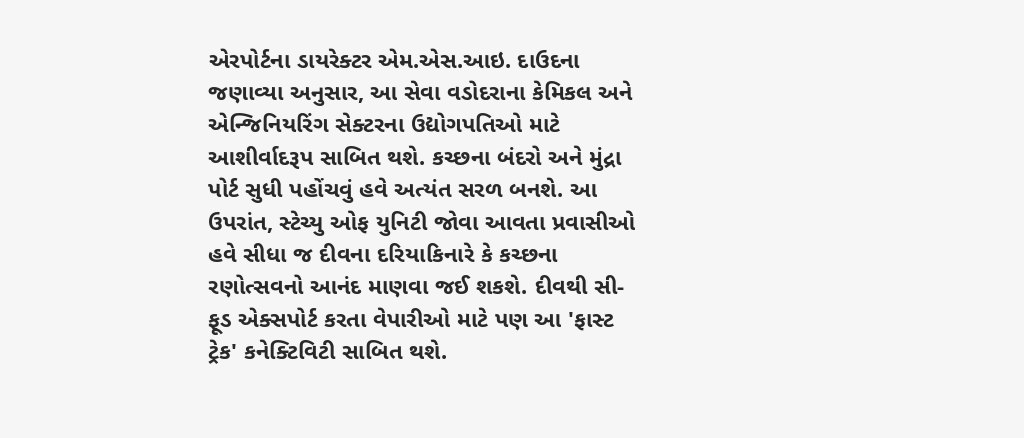એરપોર્ટના ડાયરેક્ટર એમ.એસ.આઇ. દાઉદના જણાવ્યા અનુસાર, આ સેવા વડોદરાના કેમિકલ અને એન્જિનિયરિંગ સેક્ટરના ઉદ્યોગપતિઓ માટે આશીર્વાદરૂપ સાબિત થશે. કચ્છના બંદરો અને મુંદ્રા પોર્ટ સુધી પહોંચવું હવે અત્યંત સરળ બનશે. આ ઉપરાંત, સ્ટેચ્યુ ઓફ યુનિટી જોવા આવતા પ્રવાસીઓ હવે સીધા જ દીવના દરિયાકિનારે કે કચ્છના રણોત્સવનો આનંદ માણવા જઈ શકશે. દીવથી સી-ફૂડ એક્સપોર્ટ કરતા વેપારીઓ માટે પણ આ 'ફાસ્ટ ટ્રેક' કનેક્ટિવિટી સાબિત થશે.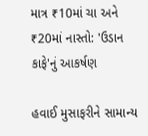માત્ર ₹10માં ચા અને ₹20માં નાસ્તો: 'ઉડાન કાફે'નું આકર્ષણ

હવાઈ મુસાફરીને સામાન્ય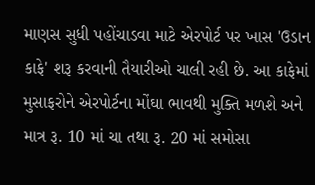માણસ સુધી પહોંચાડવા માટે એરપોર્ટ પર ખાસ 'ઉડાન કાફે' શરૂ કરવાની તૈયારીઓ ચાલી રહી છે. આ કાફેમાં મુસાફરોને એરપોર્ટના મોંઘા ભાવથી મુક્તિ મળશે અને માત્ર રૂ. 10 માં ચા તથા રૂ. 20 માં સમોસા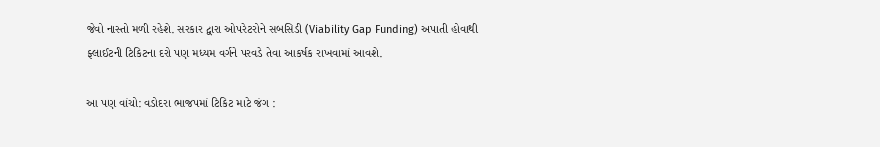જેવો નાસ્તો મળી રહેશે. સરકાર દ્વારા ઓપરેટરોને સબસિડી (Viability Gap Funding) અપાતી હોવાથી ફ્લાઈટની ટિકિટના દરો પણ મધ્યમ વર્ગને પરવડે તેવા આકર્ષક રાખવામાં આવશે.

આ પણ વાંચો: વડોદરા ભાજપમાં ટિકિટ માટે જંગ :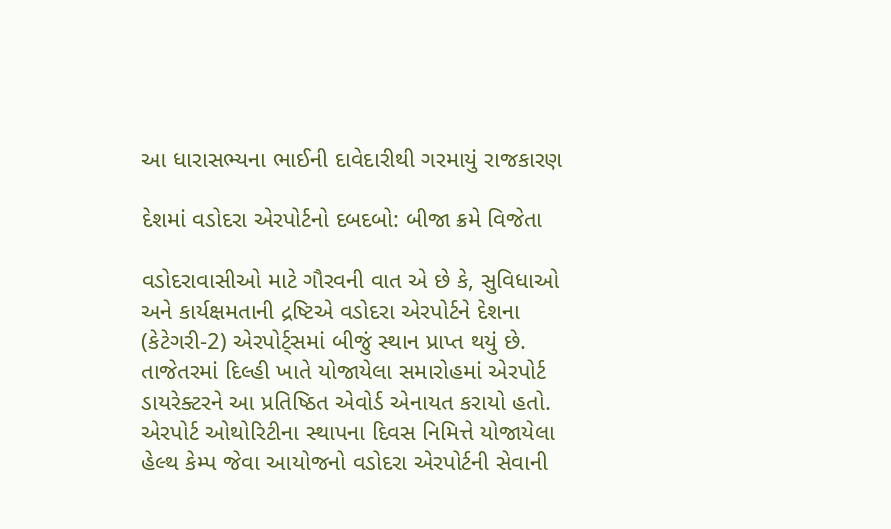આ ધારાસભ્યના ભાઈની દાવેદારીથી ગરમાયું રાજકારણ

દેશમાં વડોદરા એરપોર્ટનો દબદબો: બીજા ક્રમે વિજેતા

વડોદરાવાસીઓ માટે ગૌરવની વાત એ છે કે, સુવિધાઓ અને કાર્યક્ષમતાની દ્રષ્ટિએ વડોદરા એરપોર્ટને દેશના (કેટેગરી-2) એરપોર્ટ્સમાં બીજું સ્થાન પ્રાપ્ત થયું છે. તાજેતરમાં દિલ્હી ખાતે યોજાયેલા સમારોહમાં એરપોર્ટ ડાયરેક્ટરને આ પ્રતિષ્ઠિત એવોર્ડ એનાયત કરાયો હતો. એરપોર્ટ ઓથોરિટીના સ્થાપના દિવસ નિમિત્તે યોજાયેલા હેલ્થ કેમ્પ જેવા આયોજનો વડોદરા એરપોર્ટની સેવાની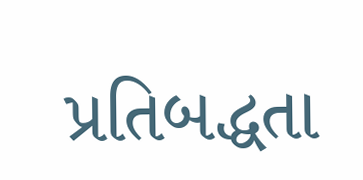પ્રતિબદ્ધતા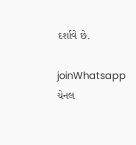દર્શાવે છે.

joinWhatsapp ચેનલ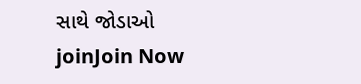સાથે જોડાઓ
joinJoin Now